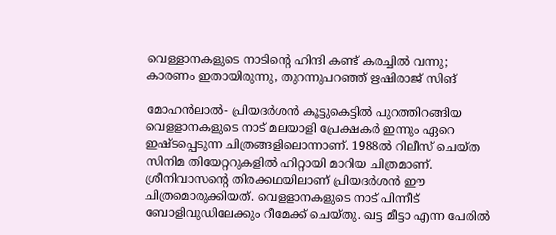വെള്ളാനകളുടെ നാടിന്റെ ഹിന്ദി കണ്ട് കരച്ചിൽ വന്നു; കാരണം ഇതായിരുന്നു, തുറന്നുപറഞ്ഞ് ഋഷിരാജ് സിങ്

മോഹൻലാൽ- പ്രിയദർശൻ കൂട്ടുകെട്ടിൽ പുറത്തിറങ്ങിയ വെളളാനകളുടെ നാട് മലയാളി പ്രേക്ഷകർ ഇന്നും ഏറെ ഇഷ്ടപ്പെടുന്ന ചിത്രങ്ങളിലൊന്നാണ്. 1988ൽ റിലീസ് ചെയ്ത സിനിമ തിയേറ്ററുകളിൽ ഹിറ്റായി മാറിയ ചിത്രമാണ്. ശ്രീനിവാസന്റെ തിരക്കഥയിലാണ് പ്രിയദർശൻ ഈ ചിത്രമൊരുക്കിയത്. വെളളാനകളുടെ നാട് പിന്നീട് ബോളിവുഡിലേക്കും റീമേക്ക് ചെയ്തു. ഖട്ട മീട്ടാ എന്ന പേരിൽ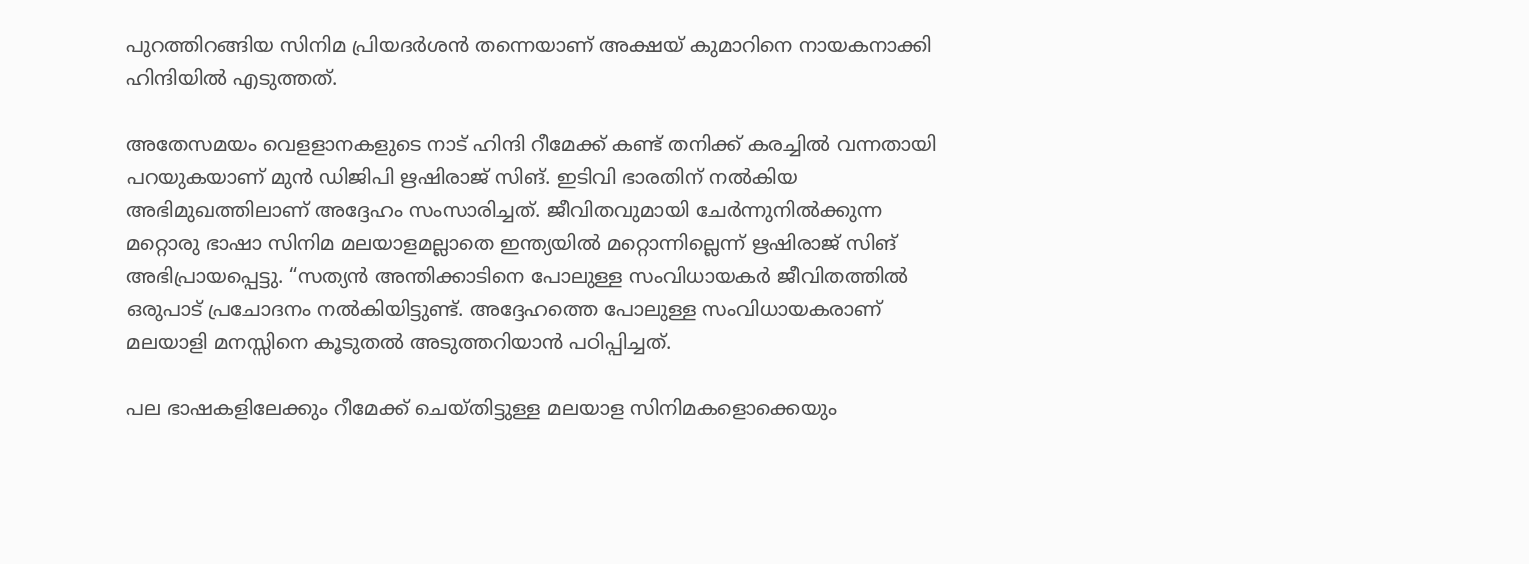പുറത്തിറങ്ങിയ സിനിമ പ്രിയദർശൻ തന്നെയാണ് അക്ഷയ് കുമാറിനെ നായകനാക്കി ഹിന്ദിയിൽ എടുത്തത്.

അതേസമയം വെളളാനകളുടെ നാട് ഹിന്ദി റീമേക്ക് കണ്ട് തനിക്ക് കരച്ചിൽ വന്നതായി പറയുകയാണ് മുൻ‌ ഡിജിപി ഋഷിരാജ് സിങ്. ഇടിവി ഭാരതിന് നൽകിയ അഭിമുഖത്തിലാണ് അദ്ദേഹം സംസാരിച്ചത്. ജീവിതവുമായി ചേർന്നുനിൽക്കുന്ന മറ്റൊരു ഭാഷാ സിനിമ മലയാളമല്ലാതെ ഇന്ത്യയിൽ മറ്റൊന്നില്ലെന്ന് ഋഷിരാജ് സിങ് അഭിപ്രായപ്പെട്ടു. “സത്യൻ അന്തിക്കാടിനെ പോലുള്ള സംവിധായകർ ജീവിതത്തിൽ ഒരുപാട് പ്രചോദനം നൽകിയിട്ടുണ്ട്. അദ്ദേഹത്തെ പോലുള്ള സംവിധായകരാണ് മലയാളി മനസ്സിനെ കൂടുതൽ അടുത്തറിയാൻ പഠിപ്പിച്ചത്.

പല ഭാഷകളിലേക്കും റീമേക്ക് ചെയ്തിട്ടുള്ള മലയാള സിനിമകളൊക്കെയും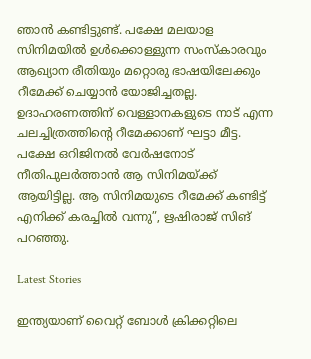ഞാൻ കണ്ടിട്ടുണ്ട്. പക്ഷേ മലയാള സിനിമയിൽ ഉൾക്കൊള്ളുന്ന സംസ്കാരവും ആഖ്യാന രീതിയും മറ്റൊരു ഭാഷയിലേക്കും റീമേക്ക് ചെയ്യാൻ യോജിച്ചതല്ല. ഉദാഹരണത്തിന് വെള്ളാനകളുടെ നാട് എന്ന ചലച്ചിത്രത്തിൻ്റെ റീമേക്കാണ് ഘട്ടാ മീട്ട. പക്ഷേ ഒറിജിനൽ വേർഷനോട് നീതിപുലർത്താൻ ആ സിനിമയ്ക്ക് ആയിട്ടില്ല. ആ സിനിമയുടെ റീമേക്ക് കണ്ടിട്ട് എനിക്ക് കരച്ചിൽ വന്നു”, ഋഷിരാജ് സിങ് പറഞ്ഞു.

Latest Stories

ഇന്ത്യയാണ് വൈറ്റ് ബോൾ ക്രിക്കറ്റിലെ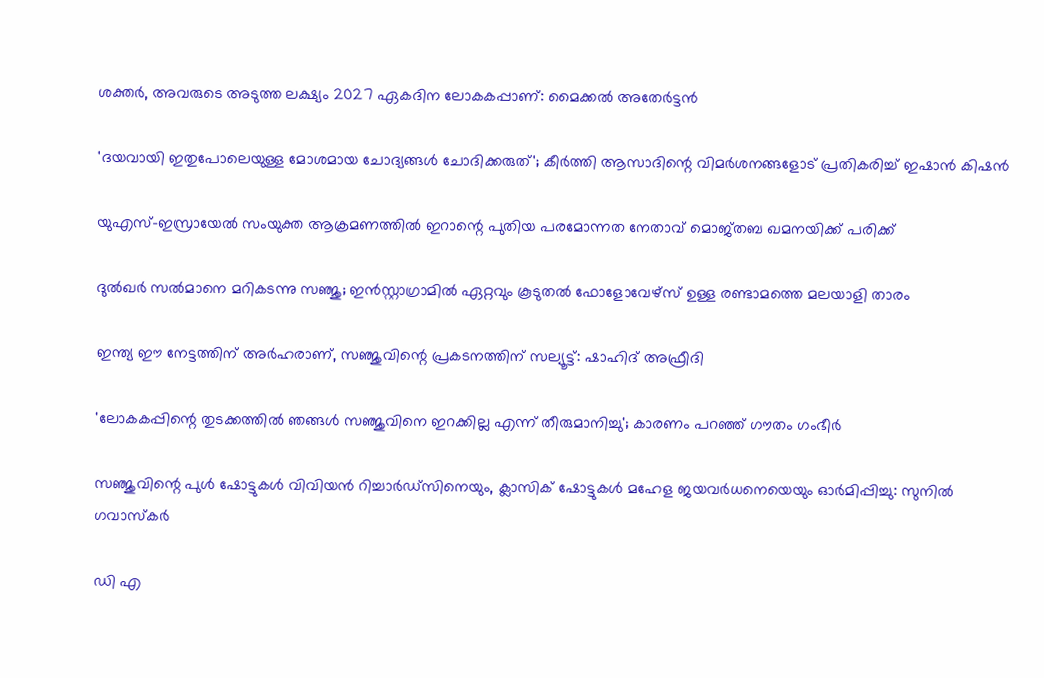ശക്തർ, അവരുടെ അടുത്ത ലക്ഷ്യം 2027 ഏകദിന ലോകകപ്പാണ്: മൈക്കല്‍ അതേര്‍ട്ടന്‍

'ദയവായി ഇതുപോലെയുള്ള മോശമായ ചോദ്യങ്ങൾ ചോദിക്കരുത്'; കീര്‍ത്തി ആസാദിന്റെ വിമര്‍ശനങ്ങളോട് പ്രതികരിച്ച് ഇഷാന്‍ കിഷന്‍

യുഎസ്-ഇസ്രായേൽ സംയുക്ത ആക്രമണത്തിൽ ഇറാന്റെ പുതിയ പരമോന്നത നേതാവ് മൊജ്തബ ഖമനയിക്ക് പരിക്ക്

ദുൽഖർ സൽമാനെ മറികടന്നു സഞ്ജു; ഇൻസ്റ്റാഗ്രാമിൽ ഏറ്റവും കൂടുതൽ ഫോളോവേഴ്സ് ഉള്ള രണ്ടാമത്തെ മലയാളി താരം

ഇന്ത്യ ഈ നേട്ടത്തിന് അർഹരാണ്, സഞ്ജുവിന്റെ പ്രകടനത്തിന് സല്യൂട്ട്: ഷാഹിദ് അഫ്രീദി

'ലോകകപ്പിന്റെ തുടക്കത്തിൽ ഞങ്ങൾ സഞ്ജുവിനെ ഇറക്കില്ല എന്ന് തീരുമാനിച്ചു'; കാരണം പറഞ്ഞ് ഗൗതം ഗംഭീർ

സഞ്ജുവിന്റെ പുൾ ഷോട്ടുകൾ വിവിയൻ റിച്ചാർഡ്സിനെയും, ക്ലാസിക് ഷോട്ടുകൾ മഹേള ജയവർധനെയെയും ഓർമിപ്പിച്ചു: സുനിൽ ഗവാസ്കർ

ഡി എ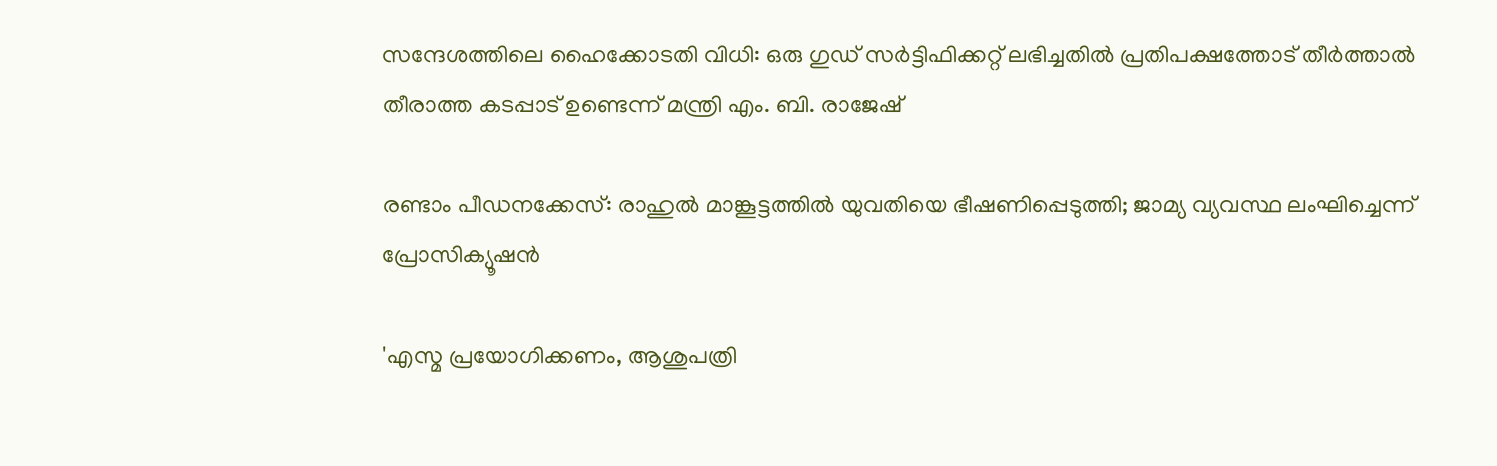സന്ദേശത്തിലെ ഹൈക്കോടതി വിധി: ഒരു ഗുഡ് സര്‍ട്ടിഫിക്കറ്റ് ലഭിച്ചതിൽ പ്രതിപക്ഷത്തോട് തീര്‍ത്താല്‍ തീരാത്ത കടപ്പാട് ഉണ്ടെന്ന് മന്ത്രി എം. ബി. രാജേഷ്

രണ്ടാം പീഡനക്കേസ്: രാഹുൽ മാങ്കൂട്ടത്തിൽ യുവതിയെ ഭീഷണിപ്പെടുത്തി; ജാമ്യ വ്യവസ്ഥ ലംഘിച്ചെന്ന് പ്രോസിക്യൂഷൻ

'എസ്മ പ്രയോഗിക്കണം, ആശുപത്രി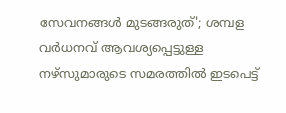സേവനങ്ങള്‍ മുടങ്ങരുത്'; ശമ്പള വര്‍ധനവ് ആവശ്യപ്പെട്ടുള്ള നഴ്സുമാരുടെ സമരത്തിൽ ഇടപെട്ട്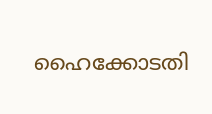ഹൈക്കോടതി